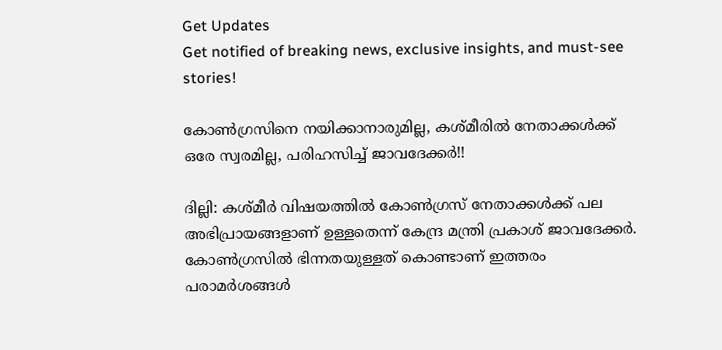Get Updates
Get notified of breaking news, exclusive insights, and must-see stories!

കോണ്‍ഗ്രസിനെ നയിക്കാനാരുമില്ല, കശ്മീരില്‍ നേതാക്കള്‍ക്ക് ഒരേ സ്വരമില്ല, പരിഹസിച്ച് ജാവദേക്കര്‍!!

ദില്ലി: കശ്മീര്‍ വിഷയത്തില്‍ കോണ്‍ഗ്രസ് നേതാക്കള്‍ക്ക് പല അഭിപ്രായങ്ങളാണ് ഉള്ളതെന്ന് കേന്ദ്ര മന്ത്രി പ്രകാശ് ജാവദേക്കര്‍. കോണ്‍ഗ്രസില്‍ ഭിന്നതയുള്ളത് കൊണ്ടാണ് ഇത്തരം പരാമര്‍ശങ്ങള്‍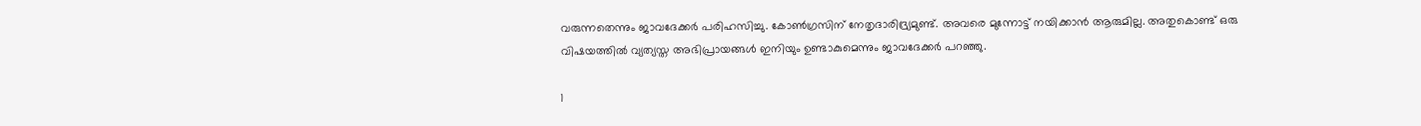വരുന്നതെന്നും ജാവദേക്കര്‍ പരിഹസിച്ചു. കോണ്‍ഗ്രസിന് നേതൃദാരിദ്ര്യമുണ്ട്. അവരെ മുന്നോട്ട് നയിക്കാന്‍ ആരുമില്ല. അതുകൊണ്ട് ഒരു വിഷയത്തില്‍ വ്യത്യസ്ത അഭിപ്രായങ്ങള്‍ ഇനിയും ഉണ്ടാകുമെന്നും ജാവദേക്കര്‍ പറഞ്ഞു.

1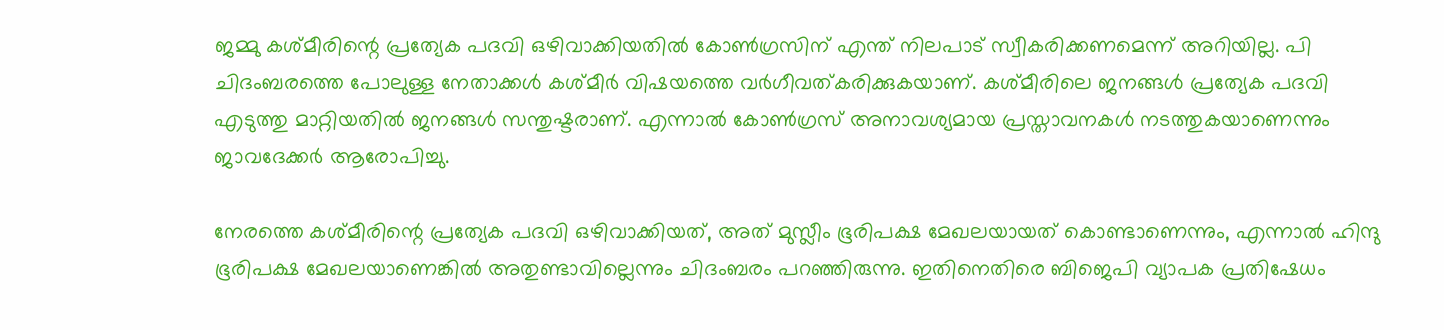ജമ്മു കശ്മീരിന്റെ പ്രത്യേക പദവി ഒഴിവാക്കിയതില്‍ കോണ്‍ഗ്രസിന് എന്ത് നിലപാട് സ്വീകരിക്കണമെന്ന് അറിയില്ല. പി ചിദംബരത്തെ പോലുള്ള നേതാക്കള്‍ കശ്മീര്‍ വിഷയത്തെ വര്‍ഗീവത്കരിക്കുകയാണ്. കശ്മീരിലെ ജനങ്ങള്‍ പ്രത്യേക പദവി എടുത്തു മാറ്റിയതില്‍ ജനങ്ങള്‍ സന്തുഷ്ടരാണ്. എന്നാല്‍ കോണ്‍ഗ്രസ് അനാവശ്യമായ പ്രസ്താവനകള്‍ നടത്തുകയാണെന്നും ജാവദേക്കര്‍ ആരോപിച്ചു.

നേരത്തെ കശ്മീരിന്റെ പ്രത്യേക പദവി ഒഴിവാക്കിയത്, അത് മുസ്ലീം ഭൂരിപക്ഷ മേഖലയായത് കൊണ്ടാണെന്നും, എന്നാല്‍ ഹിന്ദു ഭൂരിപക്ഷ മേഖലയാണെങ്കില്‍ അതുണ്ടാവില്ലെന്നും ചിദംബരം പറഞ്ഞിരുന്നു. ഇതിനെതിരെ ബിജെപി വ്യാപക പ്രതിഷേധം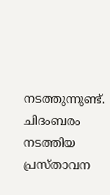നടത്തുന്നുണ്ട്. ചിദംബരം നടത്തിയ പ്രസ്താവന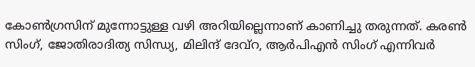കോണ്‍ഗ്രസിന് മുന്നോട്ടുള്ള വഴി അറിയില്ലെന്നാണ് കാണിച്ചു തരുന്നത്. കരണ്‍ സിംഗ്, ജോതിരാദിത്യ സിന്ധ്യ, മിലിന്ദ് ദേവ്‌റ, ആര്‍പിഎന്‍ സിംഗ് എന്നിവര്‍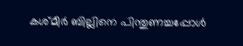കശ്മീര്‍ ബില്ലിനെ പിന്തുണച്ചപ്പോള്‍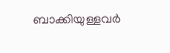ബാക്കിയുള്ളവര്‍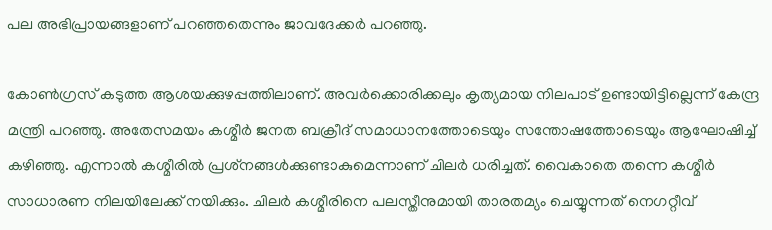പല അഭിപ്രായങ്ങളാണ് പറഞ്ഞതെന്നും ജാവദേക്കര്‍ പറഞ്ഞു.

കോണ്‍ഗ്രസ് കടുത്ത ആശയക്കുഴപ്പത്തിലാണ്. അവര്‍ക്കൊരിക്കലും കൃത്യമായ നിലപാട് ഉണ്ടായിട്ടില്ലെന്ന് കേന്ദ്ര മന്ത്രി പറഞ്ഞു. അതേസമയം കശ്മീര്‍ ജനത ബക്രീദ് സമാധാനത്തോടെയും സന്തോഷത്തോടെയും ആഘോഷിച്ച് കഴിഞ്ഞു. എന്നാല്‍ കശ്മീരില്‍ പ്രശ്‌നങ്ങള്‍ക്കുണ്ടാകുമെന്നാണ് ചിലര്‍ ധരിച്ചത്. വൈകാതെ തന്നെ കശ്മീര്‍ സാധാരണ നിലയിലേക്ക് നയിക്കും. ചിലര്‍ കശ്മീരിനെ പലസ്തീനുമായി താരതമ്യം ചെയ്യുന്നത് നെഗറ്റീവ്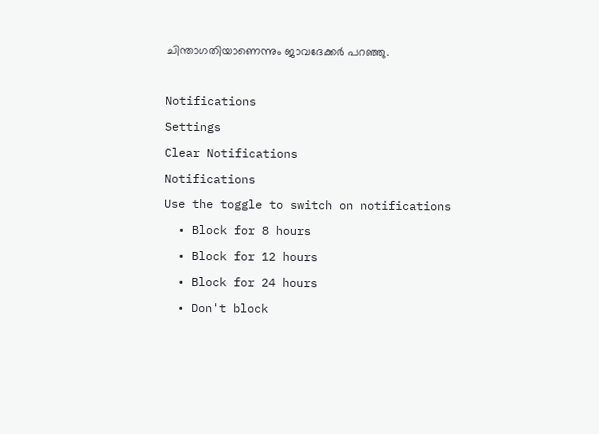ചിന്താഗതിയാണെന്നും ജാവദേക്കര്‍ പറഞ്ഞു.

Notifications
Settings
Clear Notifications
Notifications
Use the toggle to switch on notifications
  • Block for 8 hours
  • Block for 12 hours
  • Block for 24 hours
  • Don't block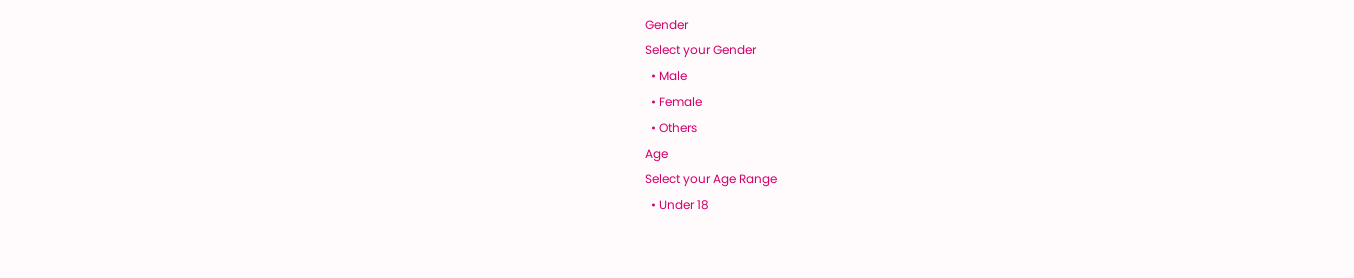Gender
Select your Gender
  • Male
  • Female
  • Others
Age
Select your Age Range
  • Under 18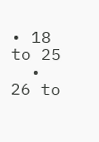• 18 to 25
  • 26 to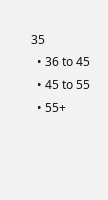35
  • 36 to 45
  • 45 to 55
  • 55+